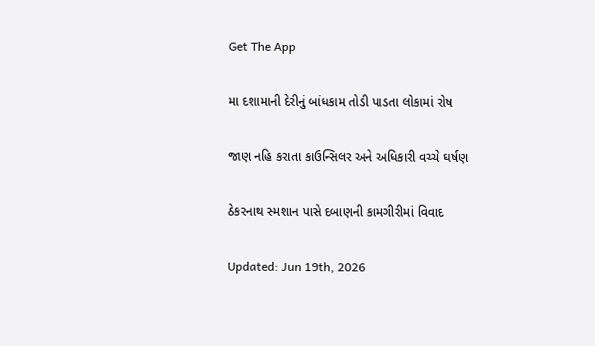Get The App

મા દશામાની દેરીનું બાંધકામ તોડી પાડતા લોકામાં રોષ

જાણ નહિ કરાતા કાઉન્સિલર અને અધિકારી વચ્ચે ઘર્ષણ

ઠેકરનાથ સ્મશાન પાસે દબાણની કામગીરીમાં વિવાદ

Updated: Jun 19th, 2026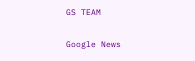GS TEAM

Google News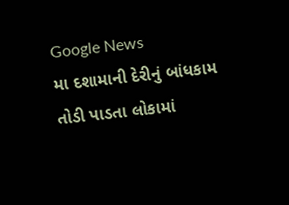Google News
મા દશામાની દેરીનું બાંધકામ તોડી પાડતા લોકામાં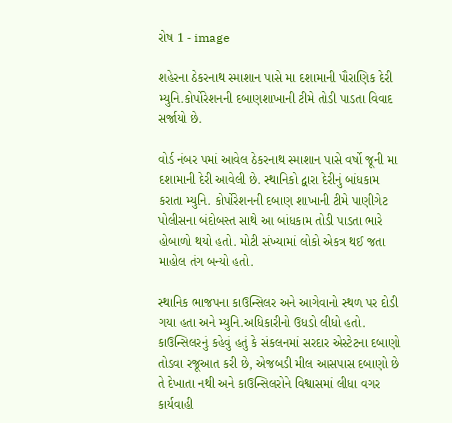રોષ 1 - image

શહેરના ઠેકરનાથ સ્માશાન પાસે મા દશામાની પૌરાણિક દેરી મ્યુનિ.કોર્પોરેશનની દબાણશાખાની ટીમે તોડી પાડતા વિવાદ સર્જાયો છે.

વોર્ડ નંબર પમાં આવેલ ઠેકરનાથ સ્માશાન પાસે વર્ષો જૂની મા દશામાની દેરી આવેલી છે. સ્થાનિકો દ્વારા દેરીનું બાંધકામ કરાતા મ્યુનિ. કોર્પોરેશનની દબાણ શાખાની ટીમે પાણીગેટ પોલીસના બંદોબસ્ત સાથે આ બાંધકામ તોડી પાડતા ભારે હોબાળો થયો હતો. મોટી સંખ્યામાં લોકો એકત્ર થઈ જતા માહોલ તંગ બન્યો હતો.

સ્થાનિક ભાજપના કાઉન્સિલર અને આગેવાનો સ્થળ પર દોડી ગયા હતા અને મ્યુનિ.અધિકારીનો ઉધડો લીધો હતો. કાઉન્સિલરનું કહેવું હતું કે સંકલનમાં સરદાર એસ્ટેટના દબાણો તોડવા રજૂઆત કરી છે, એજબડી મીલ આસપાસ દબાણો છે તે દેખાતા નથી અને કાઉન્સિલરોને વિશ્વાસમાં લીધા વગર કાર્યવાહી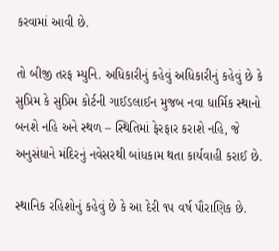કરવામાં આવી છે.

તો બીજી તરફ મ્યુનિ. અધિકારીનું કહેવું અધિકારીનું કહેવું છે કે સુપ્રિમ કે સુપ્રિમ કોર્ટની ગાઈડલાઈન મુજબ નવા ધાર્મિક સ્થાનો બનશે નહિ અને સ્થળ – સ્થિતિમાં ફેરફાર કરાશે નહિ, જે અનુસંધાને મંદિરનું નવેસરથી બાંધકામ થતા કાર્યવાહી કરાઈ છે.

સ્થાનિક રહિશોનું કહેવું છે કે આ દેરી ૧૫ વર્ષ પૌરાણિક છે.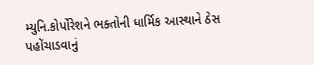મ્યુનિ.કોર્પોરેશને ભક્તોની ધાર્મિક આસ્થાને ઠેસ પહોંચાડવાનું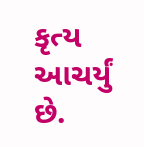કૃત્ય આચર્યું છે.